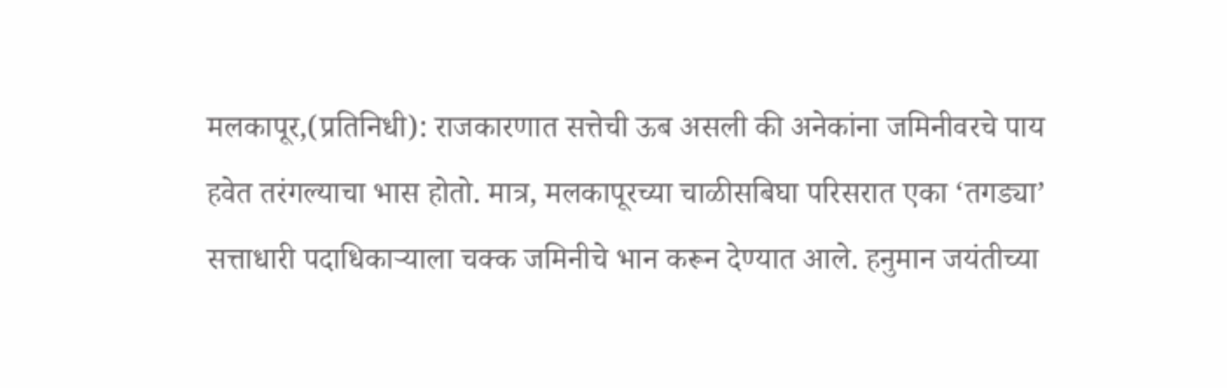मलकापूर,(प्रतिनिधी): राजकारणात सत्तेची ऊब असली की अनेकांना जमिनीवरचे पाय हवेत तरंगल्याचा भास होतो. मात्र, मलकापूरच्या चाळीसबिघा परिसरात एका ‘तगड्या’ सत्ताधारी पदाधिकाऱ्याला चक्क जमिनीचे भान करून देण्यात आले. हनुमान जयंतीच्या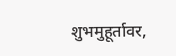शुभमुहूर्तावर,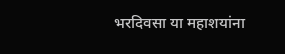भरदिवसा या महाशयांना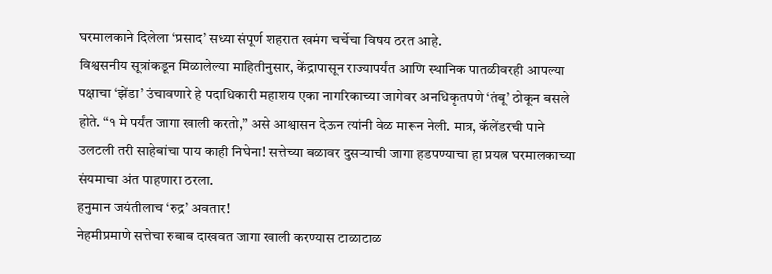घरमालकाने दिलेला ‘प्रसाद’ सध्या संपूर्ण शहरात खमंग चर्चेचा विषय ठरत आहे.
विश्वसनीय सूत्रांकडून मिळालेल्या माहितीनुसार, केंद्रापासून राज्यापर्यंत आणि स्थानिक पातळीवरही आपल्या पक्षाचा ‘झेंडा’ उंचावणारे हे पदाधिकारी महाशय एका नागरिकाच्या जागेवर अनधिकृतपणे ‘तंबू’ ठोकून बसले होते. “१ मे पर्यंत जागा खाली करतो,” असे आश्वासन देऊन त्यांनी वेळ मारून नेली. मात्र, कॅलेंडरची पाने उलटली तरी साहेबांचा पाय काही निघेना! सत्तेच्या बळावर दुसऱ्याची जागा हडपण्याचा हा प्रयत्न घरमालकाच्या संयमाचा अंत पाहणारा ठरला.
हनुमान जयंतीलाच ‘रुद्र’ अवतार!
नेहमीप्रमाणे सत्तेचा रुबाब दाखवत जागा खाली करण्यास टाळाटाळ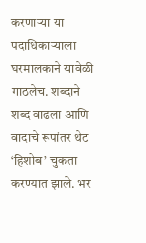करणाऱ्या या पदाधिकाऱ्याला घरमालकाने यावेळी गाठलेच. शब्दाने शब्द वाढला आणि वादाचे रूपांतर थेट ‘हिशोब’ चुकता करण्यात झाले. भर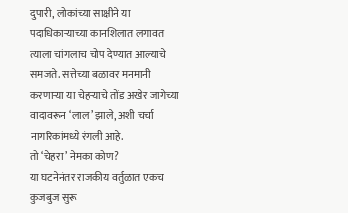दुपारी, लोकांच्या साक्षीने या पदाधिकाऱ्याच्या कानशिलात लगावत त्याला चांगलाच चोप देण्यात आल्याचे समजते. सत्तेच्या बळावर मनमानी करणाऱ्या या चेहऱ्याचे तोंड अखेर जागेच्या वादावरून ‘लाल’ झाले, अशी चर्चा नागरिकांमध्ये रंगली आहे.
तो ‘चेहरा’ नेमका कोण?
या घटनेनंतर राजकीय वर्तुळात एकच कुजबुज सुरू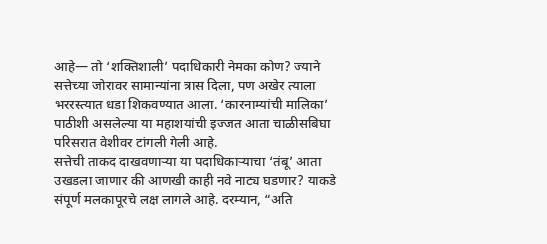आहे— तो ‘शक्तिशाली’ पदाधिकारी नेमका कोण? ज्याने सत्तेच्या जोरावर सामान्यांना त्रास दिला, पण अखेर त्याला भररस्त्यात धडा शिकवण्यात आला. ‘कारनाम्यांची मालिका’ पाठीशी असलेल्या या महाशयांची इज्जत आता चाळीसबिघा परिसरात वेशीवर टांगली गेली आहे.
सत्तेची ताकद दाखवणाऱ्या या पदाधिकाऱ्याचा ‘तंबू’ आता उखडला जाणार की आणखी काही नवे नाट्य घडणार? याकडे संपूर्ण मलकापूरचे लक्ष लागले आहे. दरम्यान, “अति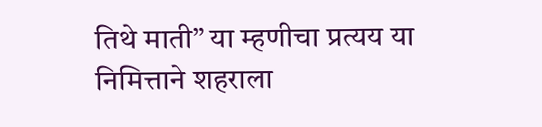तिथे माती” या म्हणीचा प्रत्यय या निमित्ताने शहराला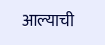आल्याची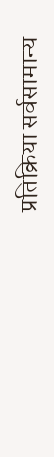प्रतिक्रिया सर्वसामान्य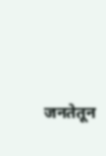जनतेतून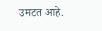उमटत आहे.